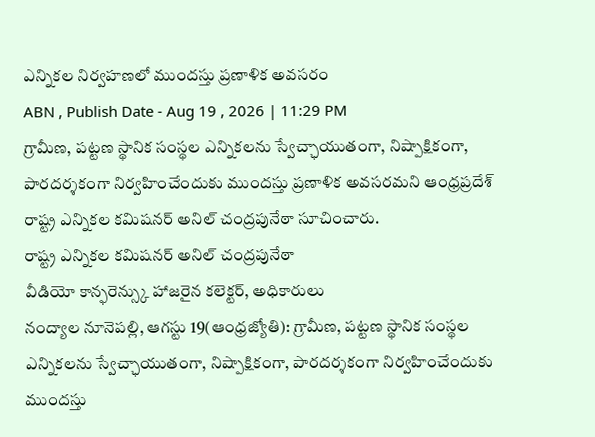ఎన్నికల నిర్వహణలో ముందస్తు ప్రణాళిక అవసరం
ABN , Publish Date - Aug 19 , 2026 | 11:29 PM
గ్రామీణ, పట్టణ స్థానిక సంస్థల ఎన్నికలను స్వేచ్ఛాయుతంగా, నిష్పాక్షికంగా, పారదర్శకంగా నిర్వహించేందుకు ముందస్తు ప్రణాళిక అవసరమని ఆంధ్రప్రదేశ్ రాష్ట్ర ఎన్నికల కమిషనర్ అనిల్ చంద్రపునేఠా సూచించారు.
రాష్ట్ర ఎన్నికల కమిషనర్ అనిల్ చంద్రపునేఠా
వీడియో కాన్ఫరెన్స్కు హాజరైన కలెక్టర్, అధికారులు
నంద్యాల నూనెపల్లి, ఆగస్టు 19(ఆంధ్రజ్యోతి): గ్రామీణ, పట్టణ స్థానిక సంస్థల ఎన్నికలను స్వేచ్ఛాయుతంగా, నిష్పాక్షికంగా, పారదర్శకంగా నిర్వహించేందుకు ముందస్తు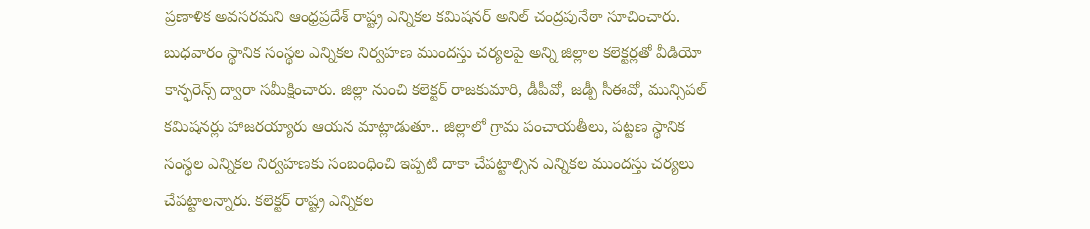ప్రణాళిక అవసరమని ఆంధ్రప్రదేశ్ రాష్ట్ర ఎన్నికల కమిషనర్ అనిల్ చంద్రపునేఠా సూచించారు. బుధవారం స్థానిక సంస్థల ఎన్నికల నిర్వహణ ముందస్తు చర్యలపై అన్ని జిల్లాల కలెక్టర్లతో వీడియో కాన్ఫరెన్స్ ద్వారా సమీక్షించారు. జిల్లా నుంచి కలెక్టర్ రాజకుమారి, డీపీవో, జడ్పీ సీఈవో, మున్సిపల్ కమిషనర్లు హాజరయ్యారు ఆయన మాట్లాడుతూ.. జిల్లాలో గ్రామ పంచాయతీలు, పట్టణ స్థానిక సంస్థల ఎన్నికల నిర్వహణకు సంబంధించి ఇప్పటి దాకా చేపట్టాల్సిన ఎన్నికల ముందస్తు చర్యలు చేపట్టాలన్నారు. కలెక్టర్ రాష్ట్ర ఎన్నికల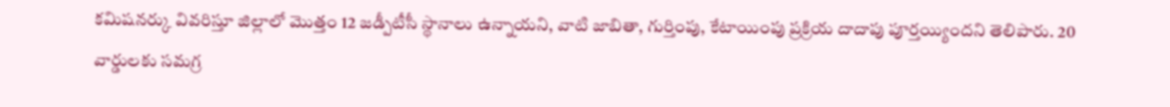కమిషనర్కు వివరిస్తూ జిల్లాలో మొత్తం 12 జడ్పీటీసీ స్థానాలు ఉన్నాయని, వాటి జాబితా, గుర్తింపు, కేటాయింపు ప్రక్రియ దాదాపు పూర్తయ్యిందని తెలిపారు. 20 వార్డులకు సమగ్ర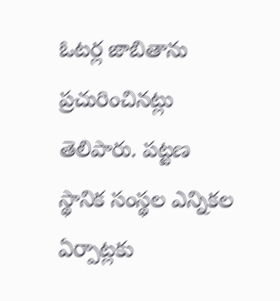ఓటర్ల జాబితాను ప్రచురించినట్లు తెలిపారు. పట్టణ స్థానిక సంస్థల ఎన్నికల ఏర్పాట్లకు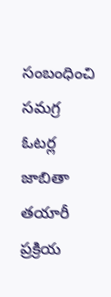సంబంధించి సమగ్ర ఓటర్ల జాబితా తయారీ ప్రక్రియ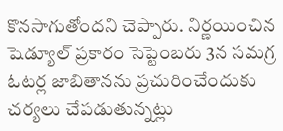కొనసాగుతోందని చెప్పారు. నిర్ణయించిన షెడ్యూల్ ప్రకారం సెప్టెంబరు 3న సమగ్ర ఓటర్ల జాబితానను ప్రచురించేందుకు చర్యలు చేపడుతున్నట్లు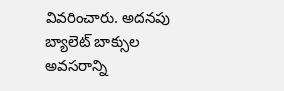వివరించారు. అదనపు బ్యాలెట్ బాక్సుల అవసరాన్ని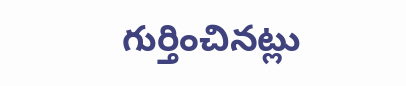గుర్తించినట్లు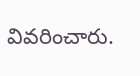వివరించారు.